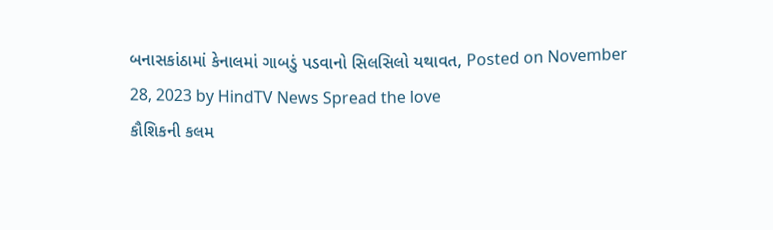બનાસકાંઠામાં કેનાલમાં ગાબડું પડવાનો સિલસિલો યથાવત, Posted on November 28, 2023 by HindTV News Spread the love
કૌશિકની કલમ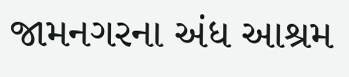જામનગરના અંધ આશ્રમ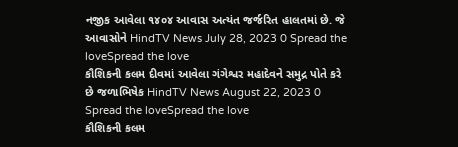નજીક આવેલા ૧૪૦૪ આવાસ અત્યંત જર્જરિત હાલતમાં છે. જે આવાસોને HindTV News July 28, 2023 0 Spread the loveSpread the love
કૌશિકની કલમ દીવમાં આવેલા ગંગેશ્વર મહાદેવને સમુદ્ર પોતે કરે છે જળાભિષેક HindTV News August 22, 2023 0 Spread the loveSpread the love
કૌશિકની કલમ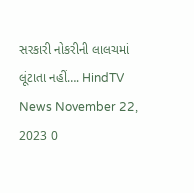સરકારી નોકરીની લાલચમાં લૂંટાતા નહીં…. HindTV News November 22, 2023 0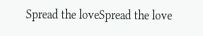Spread the loveSpread the love